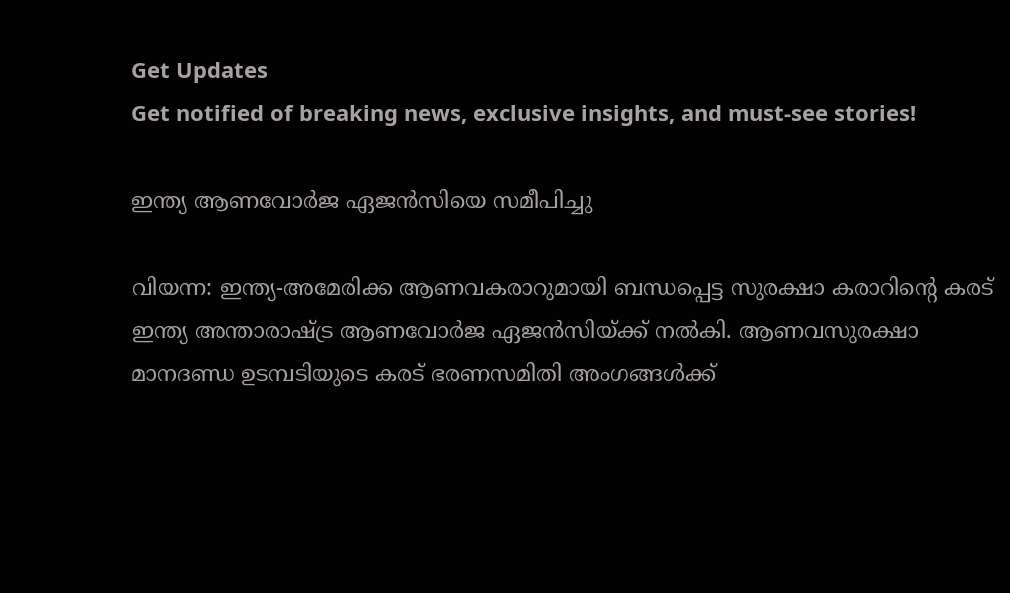Get Updates
Get notified of breaking news, exclusive insights, and must-see stories!

ഇന്ത്യ ആണവോര്‍ജ ഏജന്‍സിയെ സമീപിച്ചു

വിയന്ന: ഇന്ത്യ-അമേരിക്ക ആണവകരാറുമായി ബന്ധപ്പെട്ട സുരക്ഷാ കരാറിന്റെ കരട്‌ ഇന്ത്യ അന്താരാഷ്ട്ര ആണവോര്‍ജ ഏജന്‍സിയ്‌ക്ക്‌ നല്‍കി. ആണവസുരക്ഷാ മാനദണ്ഡ ഉടമ്പടിയുടെ കരട്‌ ഭരണസമിതി അംഗങ്ങള്‍ക്ക്‌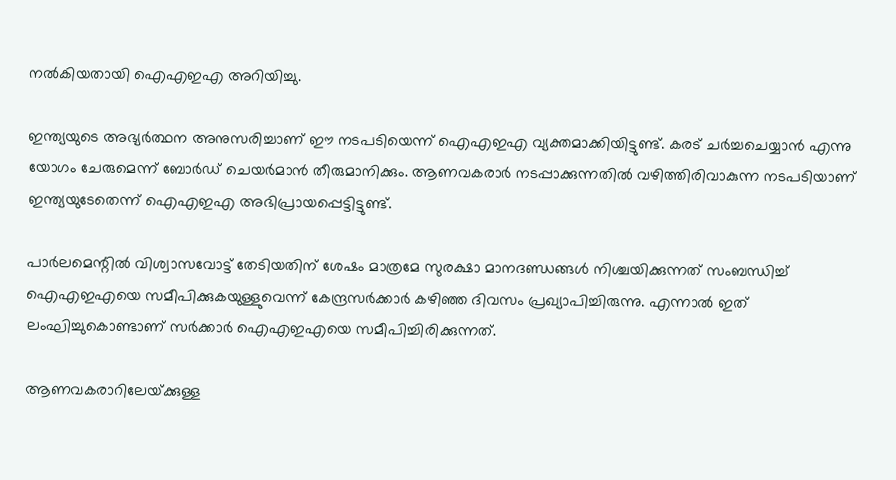നല്‍കിയതായി ഐഎഇഎ അറിയിച്ചു.

ഇന്ത്യയുടെ അഭ്യര്‍ത്ഥന അനുസരിച്ചാണ്‌ ഈ നടപടിയെന്ന്‌ ഐഎഇഎ വ്യക്തമാക്കിയിട്ടുണ്ട്‌. കരട്‌ ചര്‍ച്ചചെയ്യാന്‍ എന്നു യോഗം ചേരുമെന്ന്‌ ബോര്‍ഡ്‌ ചെയര്‍മാന്‍ തീരുമാനിക്കും. ആണവകരാര്‍ നടപ്പാക്കുന്നതില്‍ വഴിത്തിരിവാകുന്ന നടപടിയാണ്‌ ഇന്ത്യയുടേതെന്ന്‌ ഐഎഇഎ അഭിപ്രായപ്പെട്ടിട്ടുണ്ട്‌.

പാര്‍ലമെന്റില്‍ വിശ്വാസവോട്ട്‌ തേടിയതിന്‌ ശേഷം മാത്രമേ സുരക്ഷാ മാനദണ്ഡങ്ങള്‍ നിശ്ചയിക്കുന്നത്‌ സംബന്ധിച്ച്‌ ഐഎഇഎയെ സമീപിക്കുകയുള്ളുവെന്ന്‌ കേന്ദ്രസര്‍ക്കാര്‍ കഴിഞ്ഞ ദിവസം പ്രഖ്യാപിച്ചിരുന്നു. എന്നാല്‍ ഇത്‌ ലംഘിച്ചുകൊണ്ടാണ്‌ സര്‍ക്കാര്‍ ഐഎഇഎയെ സമീപിച്ചിരിക്കുന്നത്‌.

ആണവകരാറിലേയ്‌ക്കുള്ള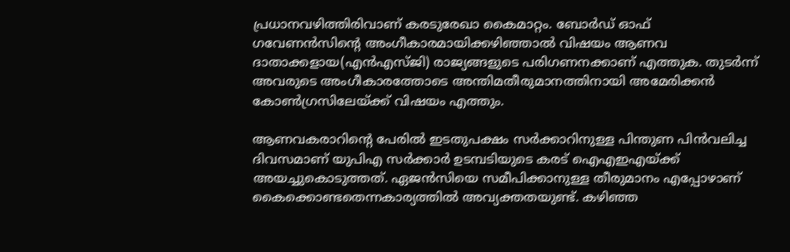പ്രധാനവഴിത്തിരിവാണ്‌ കരടുരേഖാ കൈമാറ്റം. ബോര്‍ഡ്‌ ഓഫ്‌ ഗവേണന്‍സിന്റെ അംഗീകാരമായിക്കഴിഞ്ഞാല്‍ വിഷയം ആണവ ദാതാക്കളായ(എന്‍എസ്‌ജി) രാജ്യങ്ങളുടെ പരിഗണനക്കാണ്‌ എത്തുക. തുടര്‍ന്ന്‌ അവരുടെ അംഗീകാരത്തോടെ അന്തിമതീരുമാനത്തിനായി അമേരിക്കന്‍ കോണ്‍ഗ്രസിലേയ്‌ക്ക്‌ വിഷയം എത്തും.

ആണവകരാറിന്റെ പേരില്‍ ഇടതുപക്ഷം സര്‍ക്കാറിനുള്ള പിന്തുണ പിന്‍വലിച്ച ദിവസമാണ്‌ യുപിഎ സര്‍ക്കാര്‍ ഉടമ്പടിയുടെ കരട്‌ ഐഎഇഎയ്‌ക്ക്‌ അയച്ചുകൊടുത്തത്‌. ഏജന്‍സിയെ സമീപിക്കാനുള്ള തീരുമാനം എപ്പോഴാണ്‌ കൈക്കൊണ്ടതെന്നകാര്യത്തില്‍ അവ്യക്തതയുണ്ട്‌. കഴിഞ്ഞ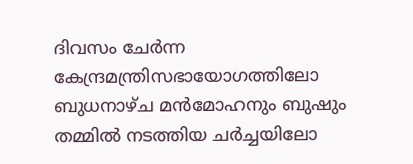ദിവസം ചേര്‍ന്ന കേന്ദ്രമന്ത്രിസഭായോഗത്തിലോ ബുധനാഴ്‌ച മന്‍മോഹനും ബുഷും തമ്മില്‍ നടത്തിയ ചര്‍ച്ചയിലോ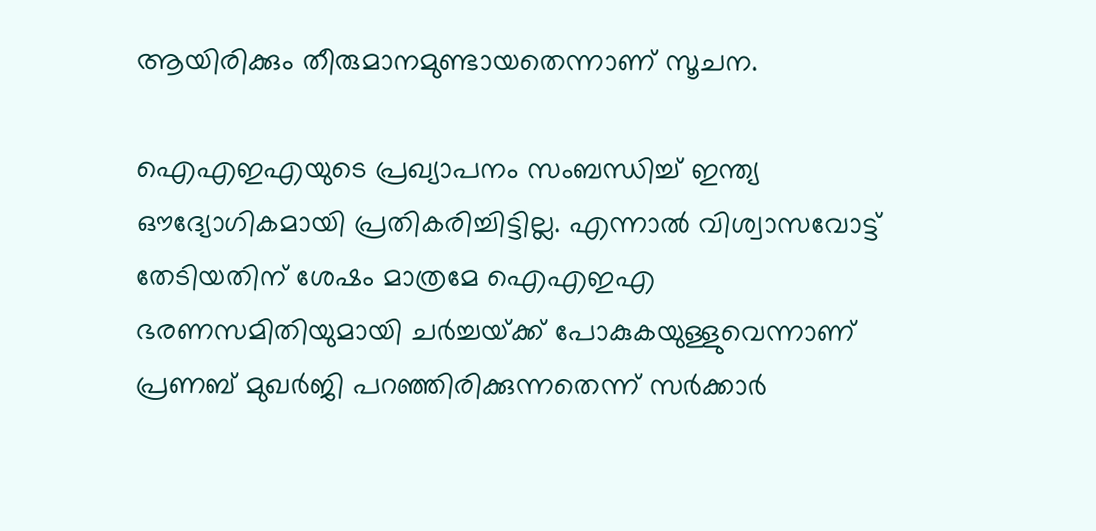ആയിരിക്കും തീരുമാനമുണ്ടായതെന്നാണ്‌ സൂചന.

ഐഎഇഎയുടെ പ്രഖ്യാപനം സംബന്ധിച്ച്‌ ഇന്ത്യ ഔദ്യോഗികമായി പ്രതികരിച്ചിട്ടില്ല. എന്നാല്‍ വിശ്വാസവോട്ട്‌ തേടിയതിന്‌ ശേഷം മാത്രമേ ഐഎഇഎ ഭരണസമിതിയുമായി ചര്‍ച്ചയ്‌ക്ക്‌ പോകുകയുള്ളുവെന്നാണ്‌ പ്രണബ്‌ മുഖര്‍ജി പറഞ്ഞിരിക്കുന്നതെന്ന്‌ സര്‍ക്കാര്‍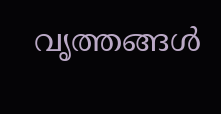വൃത്തങ്ങള്‍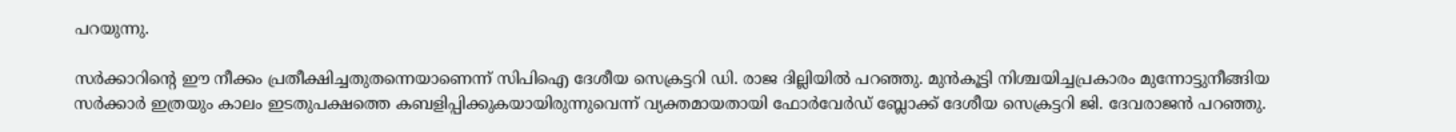പറയുന്നു.

സര്‍ക്കാറിന്റെ ഈ നീക്കം പ്രതീക്ഷിച്ചതുതന്നെയാണെന്ന്‌ സിപിഐ ദേശീയ സെക്രട്ടറി ഡി. രാജ ദില്ലിയില്‍ പറഞ്ഞു. മുന്‍കൂട്ടി നിശ്ചയിച്ചപ്രകാരം മുന്നോട്ടുനീങ്ങിയ സര്‍ക്കാര്‍ ഇത്രയും കാലം ഇടതുപക്ഷത്തെ കബളിപ്പിക്കുകയായിരുന്നുവെന്ന്‌ വ്യക്തമായതായി ഫോര്‍വേര്‍ഡ്‌ ബ്ലോക്ക്‌ ദേശീയ സെക്രട്ടറി ജി. ദേവരാജന്‍ പറഞ്ഞു.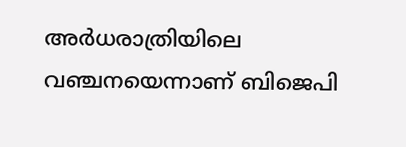അര്‍ധരാത്രിയിലെ വഞ്ചനയെന്നാണ്‌ ബിജെപി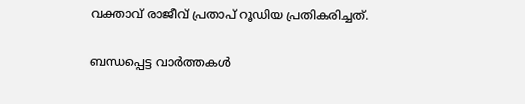വക്താവ്‌ രാജീവ്‌ പ്രതാപ്‌ റൂഡിയ പ്രതികരിച്ചത്‌.

ബന്ധപ്പെട്ട വാര്‍ത്തകള്‍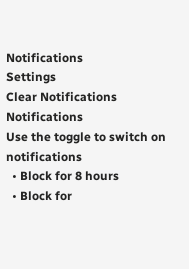Notifications
Settings
Clear Notifications
Notifications
Use the toggle to switch on notifications
  • Block for 8 hours
  • Block for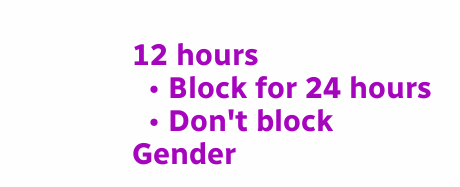12 hours
  • Block for 24 hours
  • Don't block
Gender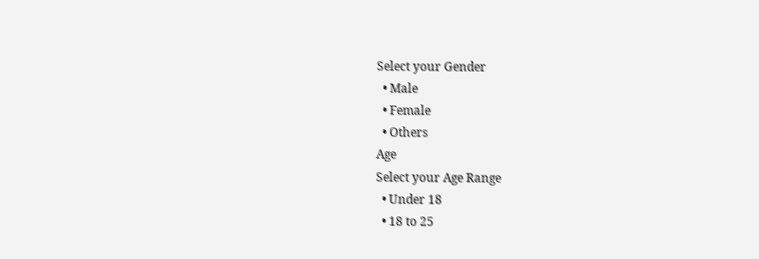Select your Gender
  • Male
  • Female
  • Others
Age
Select your Age Range
  • Under 18
  • 18 to 25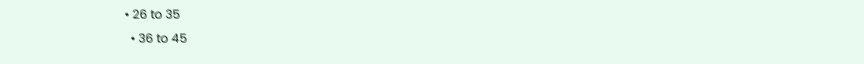• 26 to 35
  • 36 to 45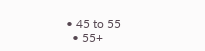• 45 to 55
  • 55+